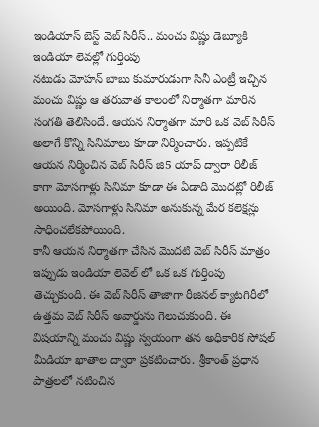ఇండియాస్ బెస్ట్ వెబ్ సిరీస్.. మంచు విష్ణు డెబ్యూకి ఇండియా లెవల్లో గుర్తింపు
నటుడు మోహన్ బాబు కుమారుడుగా సినీ ఎంట్రీ ఇచ్చిన మంచు విష్ణు ఆ తరువాత కాలంలో నిర్మాతగా మారిన సంగతి తెలిసిందే. ఆయన నిర్మాతగా మారి ఒక వెబ్ సిరీస్ అలాగే కొన్ని సినిమాలు కూడా నిర్మించారు. ఇప్పటికే ఆయన నిర్మించిన వెబ్ సిరీస్ జి5 యాప్ ద్వారా రిలీజ్ కాగా మోసగాళ్లు సినిమా కూడా ఈ ఏడాది మొదట్లో రిలీజ్ అయింది. మోసగాళ్లు సినిమా అనుకున్న మేర కలెక్షన్లు సాధించలేకపోయింది.
కానీ ఆయన నిర్మాతగా చేసిన మొదటి వెబ్ సిరీస్ మాత్రం ఇప్పుడు ఇండియా లెవెల్ లో ఒక ఒక గుర్తింపు తెచ్చుకుంది. ఈ వెబ్ సిరీస్ తాజాగా రీజినల్ క్యాటగిరీలో ఉత్తమ వెబ్ సిరీస్ అవార్డును గెలుచుకుంది. ఈ విషయాన్ని మంచు విష్ణు స్వయంగా తన అధికారిక సోషల్ మీడియా ఖాతాల ద్వారా ప్రకటించారు. శ్రీకాంత్ ప్రధాన పాత్రలలో నటించిన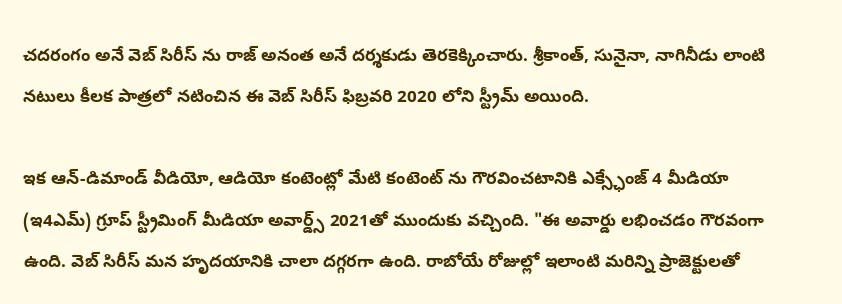చదరంగం అనే వెబ్ సిరీస్ ను రాజ్ అనంత అనే దర్శకుడు తెరకెక్కించారు. శ్రీకాంత్, సునైనా, నాగినీడు లాంటి నటులు కీలక పాత్రలో నటించిన ఈ వెబ్ సిరీస్ ఫిబ్రవరి 2020 లోని స్ట్రీమ్ అయింది.

ఇక ఆన్-డిమాండ్ వీడియో, ఆడియో కంటెంట్లో మేటి కంటెంట్ ను గౌరవించటానికి ఎక్స్ఛేంజ్ 4 మీడియా (ఇ4ఎమ్) గ్రూప్ స్ట్రీమింగ్ మీడియా అవార్డ్స్ 2021తో ముందుకు వచ్చింది. "ఈ అవార్డు లభించడం గౌరవంగా ఉంది. వెబ్ సిరీస్ మన హృదయానికి చాలా దగ్గరగా ఉంది. రాబోయే రోజుల్లో ఇలాంటి మరిన్ని ప్రాజెక్టులతో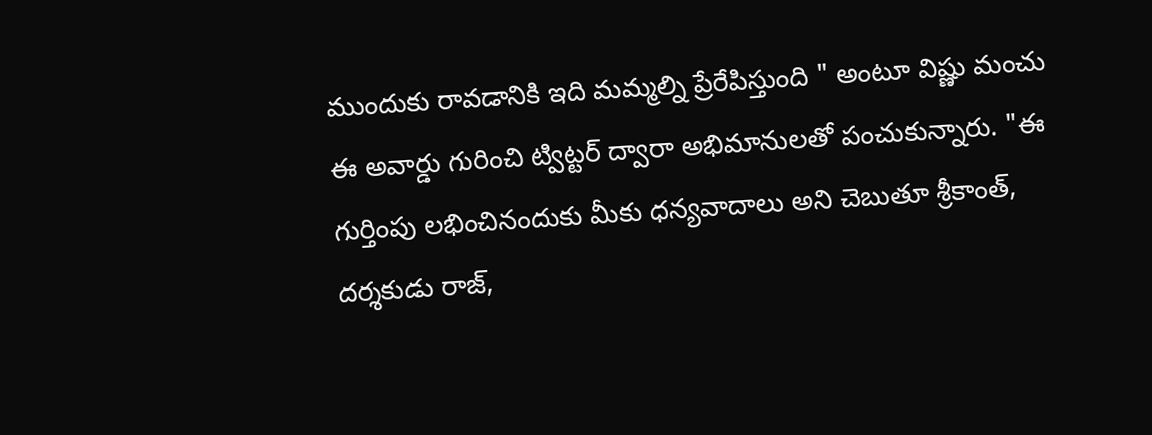ముందుకు రావడానికి ఇది మమ్మల్ని ప్రేరేపిస్తుంది " అంటూ విష్ణు మంచు ఈ అవార్డు గురించి ట్విట్టర్ ద్వారా అభిమానులతో పంచుకున్నారు. "ఈ గుర్తింపు లభించినందుకు మీకు ధన్యవాదాలు అని చెబుతూ శ్రీకాంత్, దర్శకుడు రాజ్,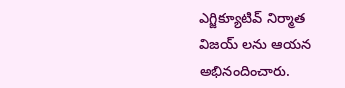ఎగ్జిక్యూటివ్ నిర్మాత విజయ్ లను ఆయన అభినందించారు.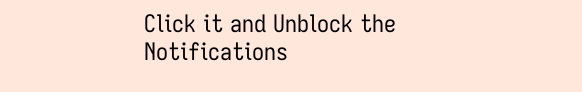Click it and Unblock the Notifications